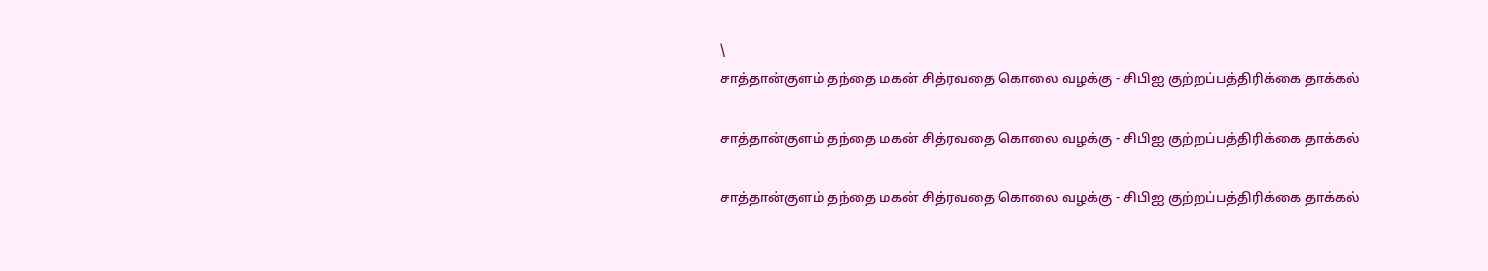\
சாத்தான்குளம் தந்தை மகன் சித்ரவதை கொலை வழக்கு - சிபிஐ குற்றப்பத்திரிக்கை தாக்கல்

சாத்தான்குளம் தந்தை மகன் சித்ரவதை கொலை வழக்கு - சிபிஐ குற்றப்பத்திரிக்கை தாக்கல்

சாத்தான்குளம் தந்தை மகன் சித்ரவதை கொலை வழக்கு - சிபிஐ குற்றப்பத்திரிக்கை தாக்கல்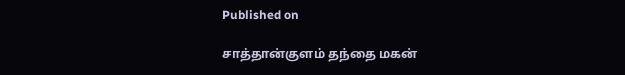Published on

சாத்தான்குளம் தந்தை மகன்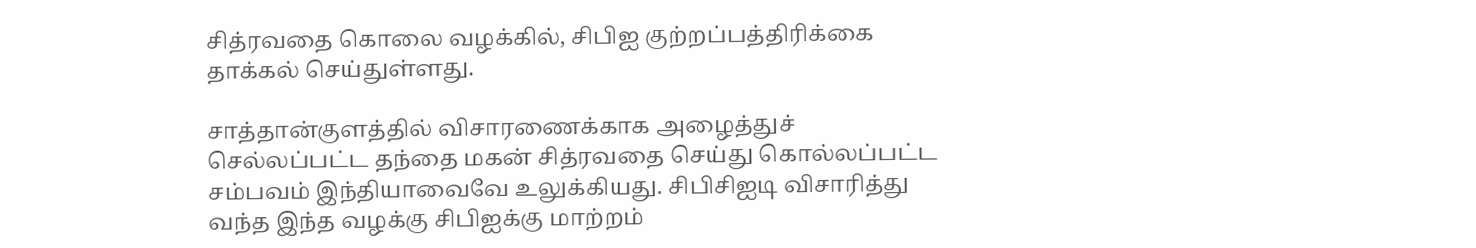சித்ரவதை கொலை வழக்கில், சிபிஐ குற்றப்பத்திரிக்கை தாக்கல் செய்துள்ளது.

சாத்தான்குளத்தில் விசாரணைக்காக அழைத்துச் செல்லப்பட்ட தந்தை மகன் சித்ரவதை செய்து கொல்லப்பட்ட சம்பவம் இந்தியாவைவே உலுக்கியது. சிபிசிஐடி விசாரித்து வந்த இந்த வழக்கு சிபிஐக்கு மாற்றம்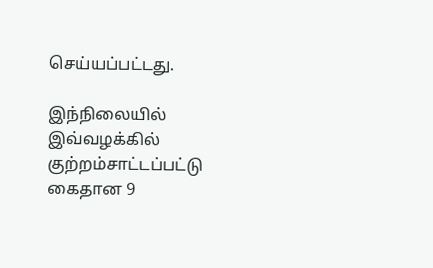செய்யப்பட்டது.

இந்நிலையில் இவ்வழக்கில் குற்றம்சாட்டப்பட்டு கைதான 9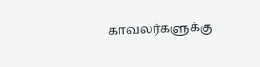காவலர்களுக்கு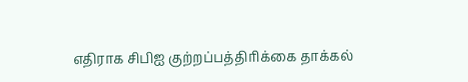எதிராக சிபிஐ குற்றப்பத்திரிக்கை தாக்கல்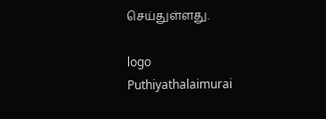செய்துள்ளது.

logo
Puthiyathalaimurai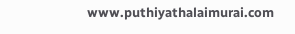www.puthiyathalaimurai.com